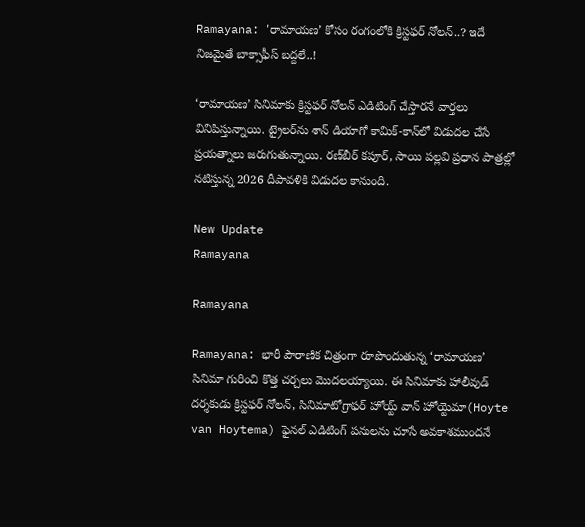Ramayana: 'రామాయణ’ కోసం రంగంలోకి క్రిస్టఫర్ నోలన్..? ఇదే నిజమైతే బాక్సాఫీస్ బద్దలే..!

‘రామాయణ’ సినిమాకు క్రిస్టఫర్ నోలన్ ఎడిటింగ్ చేస్తారనే వార్తలు వినిపిస్తున్నాయి. ట్రైలర్‌ను శాన్ డియాగో కామిక్-కాన్‌లో విడుదల చేసే ప్రయత్నాలు జరుగుతున్నాయి. రణ్‌బీర్ కపూర్, సాయి పల్లవి ప్రధాన పాత్రల్లో నటిస్తున్న 2026 దీపావళికి విడుదల కానుంది.

New Update
Ramayana

Ramayana

Ramayana: భారీ పౌరాణిక చిత్రంగా రూపొందుతున్న ‘రామాయణ’ సినిమా గురించి కొత్త చర్చలు మొదలయ్యాయి. ఈ సినిమాకు హాలీవుడ్ దర్శకుడు క్రిస్టఫర్ నోలన్, సినిమాటోగ్రాఫర్ హోయ్ట్ వాన్ హోయ్టెమా(Hoyte van Hoytema) ఫైనల్ ఎడిటింగ్ పనులను చూసే అవకాశముందనే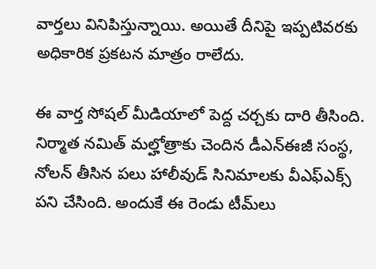వార్తలు వినిపిస్తున్నాయి. అయితే దీనిపై ఇప్పటివరకు అధికారిక ప్రకటన మాత్రం రాలేదు.

ఈ వార్త సోషల్ మీడియాలో పెద్ద చర్చకు దారి తీసింది. నిర్మాత నమిత్ మల్హోత్రాకు చెందిన డీఎన్ఈజీ సంస్థ, నోలన్ తీసిన పలు హాలీవుడ్ సినిమాలకు వీఎఫ్ఎక్స్ పని చేసింది. అందుకే ఈ రెండు టీమ్‌లు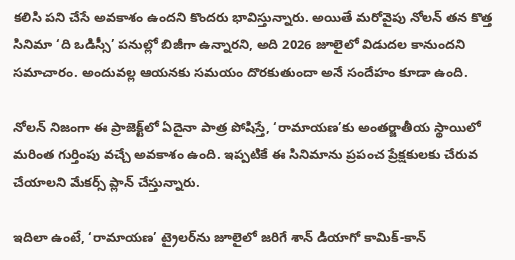కలిసి పని చేసే అవకాశం ఉందని కొందరు భావిస్తున్నారు. అయితే మరోవైపు నోలన్ తన కొత్త సినిమా ‘ది ఒడిస్సీ’ పనుల్లో బిజీగా ఉన్నారని, అది 2026 జూలైలో విడుదల కానుందని సమాచారం. అందువల్ల ఆయనకు సమయం దొరకుతుందా అనే సందేహం కూడా ఉంది.

నోలన్ నిజంగా ఈ ప్రాజెక్ట్‌లో ఏదైనా పాత్ర పోషిస్తే, ‘రామాయణ’కు అంతర్జాతీయ స్థాయిలో మరింత గుర్తింపు వచ్చే అవకాశం ఉంది. ఇప్పటికే ఈ సినిమాను ప్రపంచ ప్రేక్షకులకు చేరువ చేయాలని మేకర్స్ ప్లాన్ చేస్తున్నారు.

ఇదిలా ఉంటే, ‘రామాయణ’ ట్రైలర్‌ను జూలైలో జరిగే శాన్ డియాగో కామిక్-కాన్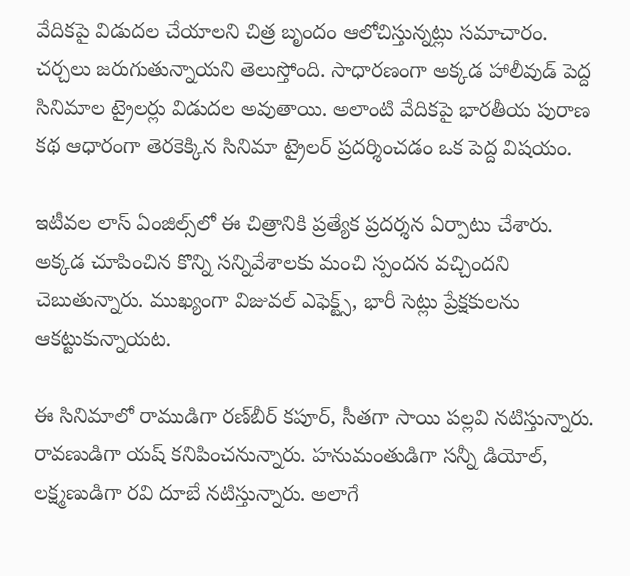వేదికపై విడుదల చేయాలని చిత్ర బృందం ఆలోచిస్తున్నట్లు సమాచారం. చర్చలు జరుగుతున్నాయని తెలుస్తోంది. సాధారణంగా అక్కడ హాలీవుడ్ పెద్ద సినిమాల ట్రైలర్లు విడుదల అవుతాయి. అలాంటి వేదికపై భారతీయ పురాణ కథ ఆధారంగా తెరకెక్కిన సినిమా ట్రైలర్ ప్రదర్శించడం ఒక పెద్ద విషయం.

ఇటీవల లాస్ ఏంజిల్స్‌లో ఈ చిత్రానికి ప్రత్యేక ప్రదర్శన ఏర్పాటు చేశారు. అక్కడ చూపించిన కొన్ని సన్నివేశాలకు మంచి స్పందన వచ్చిందని చెబుతున్నారు. ముఖ్యంగా విజువల్ ఎఫెక్ట్స్, భారీ సెట్లు ప్రేక్షకులను ఆకట్టుకున్నాయట.

ఈ సినిమాలో రాముడిగా రణ్‌బీర్ కపూర్, సీతగా సాయి పల్లవి నటిస్తున్నారు. రావణుడిగా యష్ కనిపించనున్నారు. హనుమంతుడిగా సన్నీ డియోల్, లక్ష్మణుడిగా రవి దూబే నటిస్తున్నారు. అలాగే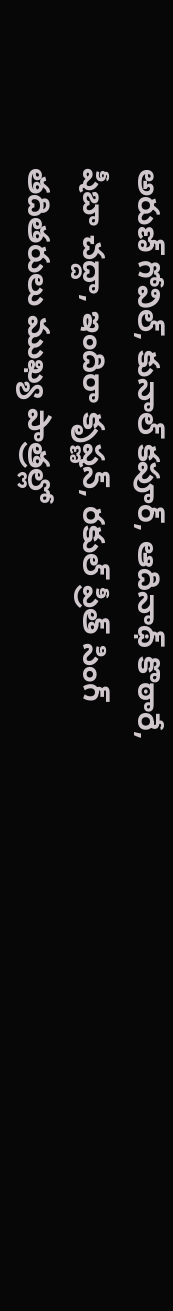అరుణ్ గోవిల్, కునాల్ కపూర్, ఆదినాథ్ కొఠారే, షీబా చద్దా, ఇందిరా కృష్ణన్, రకుల్ ప్రీత్ సింగ్ తదితరులు ముఖ్య పాత్రల్లో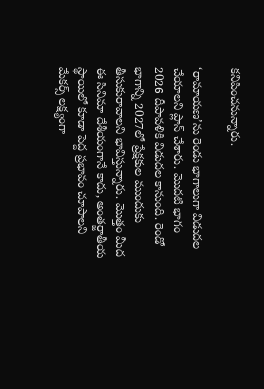కనిపించనున్నారు.

‘రామాయణ’ను రెండు భాగాలుగా విడుదల చేయాలని ప్లాన్ చేశారు. మొదటి భాగం 2026 దీపావళికి విడుదల కానుంది. రెండో భాగాన్ని 2027లో ప్రేక్షకుల ముందుకు తీసుకురావాలని భావిస్తున్నారు. మొత్తం మీద ఈ సినిమా దేశీయంగానే కాదు, అంతర్జాతీయ స్థాయిలో కూడా పెద్ద ప్రభావం చూపాలని మేకర్స్ లక్ష్యంగా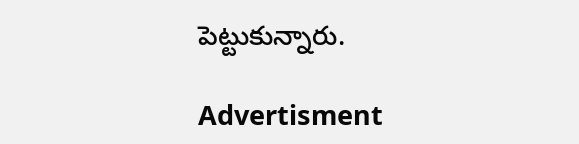పెట్టుకున్నారు.

Advertisment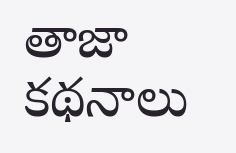తాజా కథనాలు